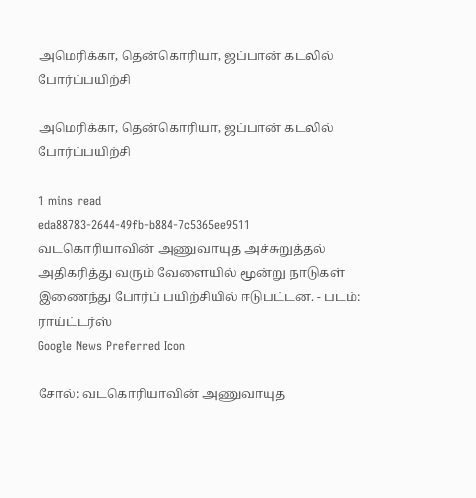அமெரிக்கா, தென்கொரியா, ஜப்பான் கடலில் போர்ப்பயிற்சி

அமெரிக்கா, தென்கொரியா, ஜப்பான் கடலில் போர்ப்பயிற்சி

1 mins read
eda88783-2644-49fb-b884-7c5365ee9511
வடகொரியாவின் அணுவாயுத அச்சுறுத்தல் அதிகரித்து வரும் வேளையில் மூன்று நாடுகள் இணைந்து போர்ப் பயிற்சியில் ஈடுபட்டன. - படம்: ராய்ட்டர்ஸ்
Google News Preferred Icon

சோல்: வடகொரியாவின் அணுவாயுத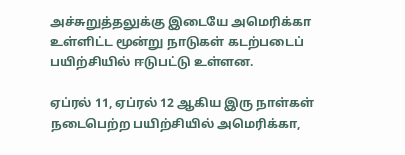அச்சுறுத்தலுக்கு இடையே அமெரிக்கா உள்ளிட்ட மூன்று நாடுகள் கடற்படைப் பயிற்சியில் ஈடுபட்டு உள்ளன.

ஏப்ரல் 11, ஏப்ரல் 12 ஆகிய இரு நாள்கள் நடைபெற்ற பயிற்சியில் அமெரிக்கா,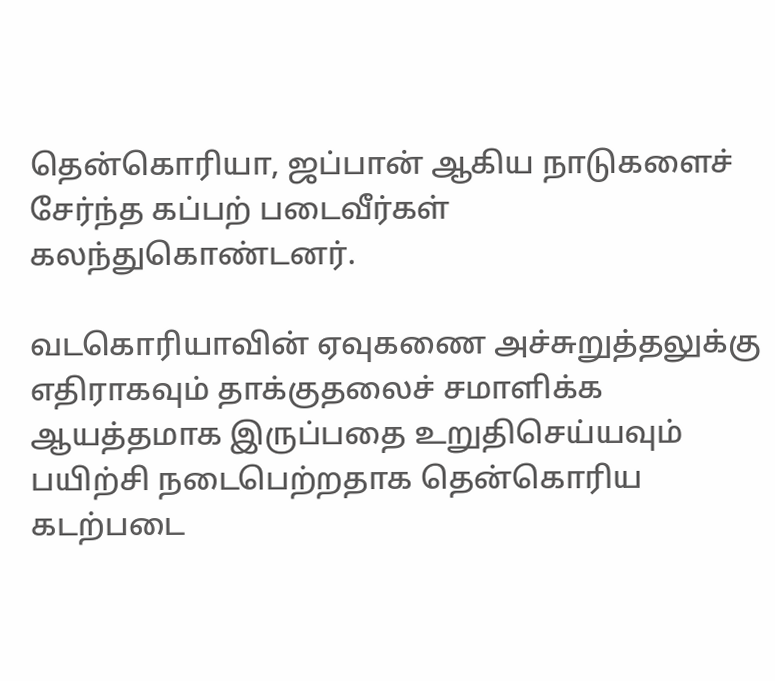தென்கொரியா, ஜப்பான் ஆகிய நாடுகளைச் சேர்ந்த கப்பற் படைவீர்கள் கலந்துகொண்டனர்.

வடகொரியாவின் ஏவுகணை அச்சுறுத்தலுக்கு எதிராகவும் தாக்குதலைச் சமாளிக்க ஆயத்தமாக இருப்பதை உறுதிசெய்யவும் பயிற்சி நடைபெற்றதாக தென்கொரிய கடற்படை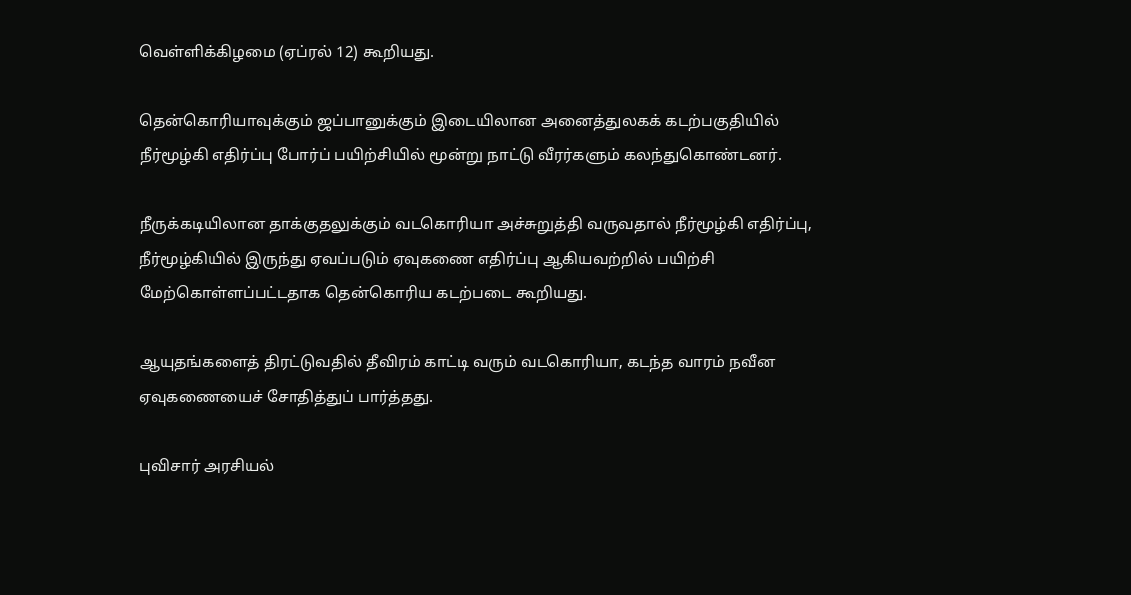வெள்ளிக்கிழமை (ஏப்ரல் 12) கூறியது.

தென்கொரியாவுக்கும் ஜப்பானுக்கும் இடையிலான அனைத்துலகக் கடற்பகுதியில் நீர்மூழ்கி எதிர்ப்பு போர்ப் பயிற்சியில் மூன்று நாட்டு வீரர்களும் கலந்துகொண்டனர்.

நீருக்கடியிலான தாக்குதலுக்கும் வடகொரியா அச்சுறுத்தி வருவதால் நீர்மூழ்கி எதிர்ப்பு, நீர்மூழ்கியில் இருந்து ஏவப்படும் ஏவுகணை எதிர்ப்பு ஆகியவற்றில் பயிற்சி மேற்கொள்ளப்பட்டதாக தென்கொரிய கடற்படை கூறியது.

ஆயுதங்களைத் திரட்டுவதில் தீவிரம் காட்டி வரும் வடகொரியா, கடந்த வாரம் நவீன ஏவுகணையைச் சோதித்துப் பார்த்தது.

புவிசார் அரசியல்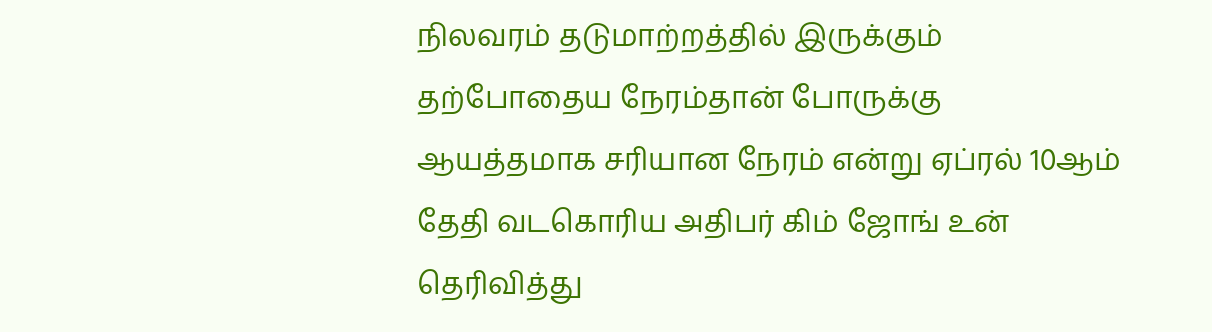நிலவரம் தடுமாற்றத்தில் இருக்கும் தற்போதைய நேரம்தான் போருக்கு ஆயத்தமாக சரியான நேரம் என்று ஏப்ரல் 10ஆம் தேதி வடகொரிய அதிபர் கிம் ஜோங் உன் தெரிவித்து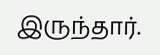இருந்தார்.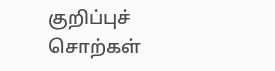குறிப்புச் சொற்கள்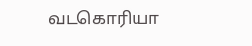வடகொரியா